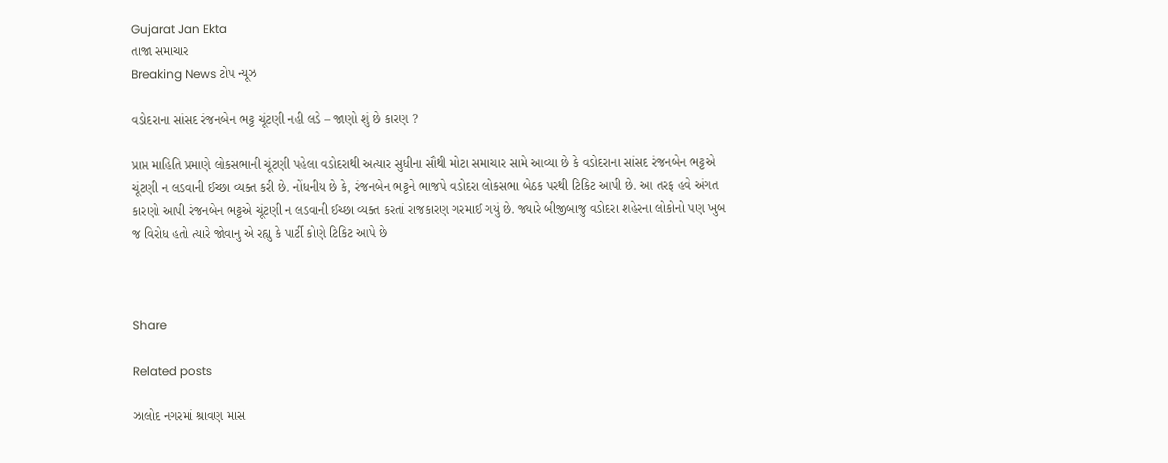Gujarat Jan Ekta
તાજા સમાચાર
Breaking News ટોપ ન્યૂઝ

વડોદરાના સાંસદ રંજનબેન ભટ્ટ ચૂંટણી નહી લડે – જાણો શું છે કારણ ?

પ્રાપ્ત માહિતિ પ્રમાણે લોકસભાની ચૂંટણી પહેલા વડોદરાથી અત્યાર સુધીના સૌથી મોટા સમાચાર સામે આવ્યા છે કે વડોદરાના સાંસદ રંજનબેન ભટ્ટએ ચૂંટણી ન લડવાની ઈચ્છા વ્યક્ત કરી છે. નોંધનીય છે કે, રંજનબેન ભટ્ટને ભાજપે વડોદરા લોકસભા બેઠક પરથી ટિકિટ આપી છે. આ તરફ હવે અંગત કારણો આપી રંજનબેન ભટ્ટએ ચૂંટણી ન લડવાની ઈચ્છા વ્યક્ત કરતાં રાજકારણ ગરમાઈ ગયું છે. જ્યારે બીજીબાજુ વડોદરા શહેરના લોકોનો પણ ખુબ જ વિરોધ હતો ત્યારે જોવાનુ એ રહ્યુ કે પાર્ટી કોણે ટિકિટ આપે છે



Share

Related posts

ઝાલોદ નગરમાં શ્રાવણ માસ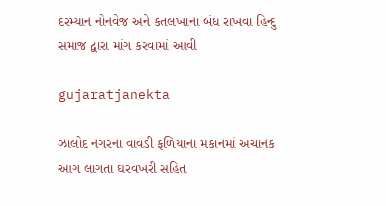દરમ્યાન નોનવેજ અને કતલખાના બંધ રાખવા હિન્દુ સમાજ દ્વારા માંગ કરવામાં આવી

gujaratjanekta

ઝાલોદ નગરના વાવડી ફળિયાના મકાનમાં અચાનક આગ લાગતા ઘરવખરી સહિત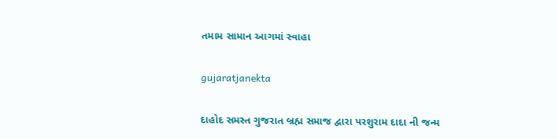તમામ સામાન આગમાં સ્વાહા

gujaratjanekta

દાહોદ સમસ્ત ગુજરાત બ્રહ્મ સમાજ દ્વારા પરશુરામ દાદા ની જન્મ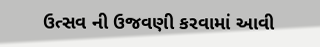ઉત્સવ ની ઉજવણી કરવામાં આવી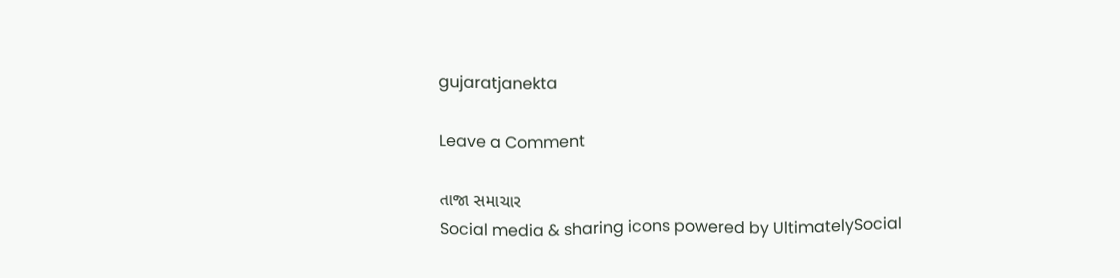gujaratjanekta

Leave a Comment

તાજા સમાચાર
Social media & sharing icons powered by UltimatelySocial